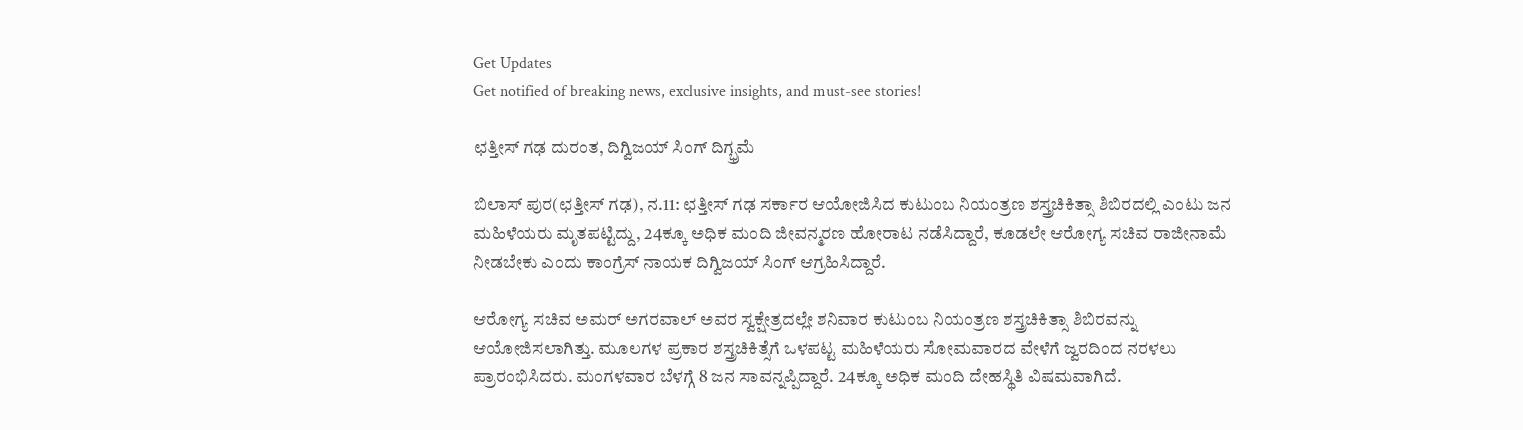Get Updates
Get notified of breaking news, exclusive insights, and must-see stories!

ಛತ್ತೀಸ್ ಗಢ ದುರಂತ, ದಿಗ್ವಿಜಯ್ ಸಿಂಗ್ ದಿಗ್ಭ್ರಮೆ

ಬಿಲಾಸ್ ಪುರ(ಛತ್ತೀಸ್ ಗಢ), ನ.11: ಛತ್ತೀಸ್ ಗಢ ಸರ್ಕಾರ ಆಯೋಜಿಸಿದ ಕುಟುಂಬ ನಿಯಂತ್ರಣ ಶಸ್ತ್ರಚಿಕಿತ್ಸಾ ಶಿಬಿರದಲ್ಲಿ ಎಂಟು ಜನ ಮಹಿಳೆಯರು ಮೃತಪಟ್ಟಿದ್ದು, 24ಕ್ಕೂ ಅಧಿಕ ಮಂದಿ ಜೀವನ್ಮರಣ ಹೋರಾಟ ನಡೆಸಿದ್ದಾರೆ, ಕೂಡಲೇ ಆರೋಗ್ಯ ಸಚಿವ ರಾಜೀನಾಮೆ ನೀಡಬೇಕು ಎಂದು ಕಾಂಗ್ರೆಸ್ ನಾಯಕ ದಿಗ್ವಿಜಯ್ ಸಿಂಗ್ ಆಗ್ರಹಿಸಿದ್ದಾರೆ.

ಆರೋಗ್ಯ ಸಚಿವ ಅಮರ್ ಅಗರವಾಲ್ ಅವರ ಸ್ವಕ್ಷೇತ್ರದಲ್ಲೇ ಶನಿವಾರ ಕುಟುಂಬ ನಿಯಂತ್ರಣ ಶಸ್ತ್ರಚಿಕಿತ್ಸಾ ಶಿಬಿರವನ್ನು ಆಯೋಜಿಸಲಾಗಿತ್ತು. ಮೂಲಗಳ ಪ್ರಕಾರ ಶಸ್ತ್ರಚಿಕಿತ್ಸೆಗೆ ಒಳಪಟ್ಟ ಮಹಿಳೆಯರು ಸೋಮವಾರದ ವೇಳೆಗೆ ಜ್ವರದಿಂದ ನರಳಲು ಪ್ರಾರಂಭಿಸಿದರು. ಮಂಗಳವಾರ ಬೆಳಗ್ಗೆ 8 ಜನ ಸಾವನ್ನಪ್ಪಿದ್ದಾರೆ. 24ಕ್ಕೂ ಅಧಿಕ ಮಂದಿ ದೇಹಸ್ಥಿತಿ ವಿಷಮವಾಗಿದೆ.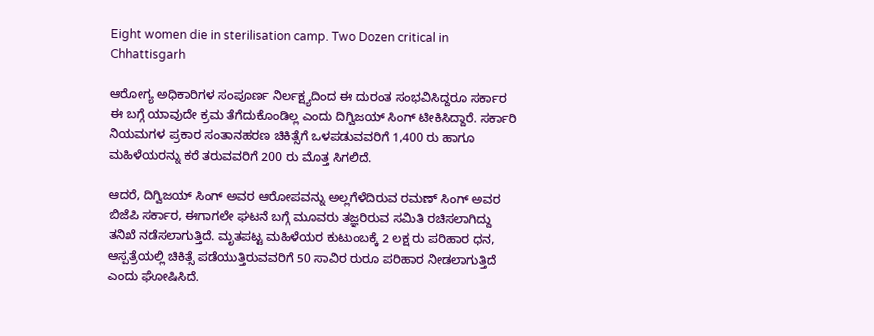Eight women die in sterilisation camp. Two Dozen critical in Chhattisgarh

ಆರೋಗ್ಯ ಅಧಿಕಾರಿಗಳ ಸಂಪೂರ್ಣ ನಿರ್ಲಕ್ಷ್ಯದಿಂದ ಈ ದುರಂತ ಸಂಭವಿಸಿದ್ದರೂ ಸರ್ಕಾರ ಈ ಬಗ್ಗೆ ಯಾವುದೇ ಕ್ರಮ ತೆಗೆದುಕೊಂಡಿಲ್ಲ ಎಂದು ದಿಗ್ವಿಜಯ್ ಸಿಂಗ್ ಟೀಕಿಸಿದ್ದಾರೆ. ಸರ್ಕಾರಿ ನಿಯಮಗಳ ಪ್ರಕಾರ ಸಂತಾನಹರಣ ಚಿಕಿತ್ಸೆಗೆ ಒಳಪಡುವವರಿಗೆ 1,400 ರು ಹಾಗೂ ಮಹಿಳೆಯರನ್ನು ಕರೆ ತರುವವರಿಗೆ 200 ರು ಮೊತ್ತ ಸಿಗಲಿದೆ.

ಆದರೆ, ದಿಗ್ವಿಜಯ್ ಸಿಂಗ್ ಅವರ ಆರೋಪವನ್ನು ಅಲ್ಲಗೆಳೆದಿರುವ ರಮಣ್ ಸಿಂಗ್ ಅವರ ಬಿಜೆಪಿ ಸರ್ಕಾರ, ಈಗಾಗಲೇ ಘಟನೆ ಬಗ್ಗೆ ಮೂವರು ತಜ್ಞರಿರುವ ಸಮಿತಿ ರಚಿಸಲಾಗಿದ್ದು ತನಿಖೆ ನಡೆಸಲಾಗುತ್ತಿದೆ. ಮೃತಪಟ್ಟ ಮಹಿಳೆಯರ ಕುಟುಂಬಕ್ಕೆ 2 ಲಕ್ಷ ರು ಪರಿಹಾರ ಧನ, ಆಸ್ಪತ್ರೆಯಲ್ಲಿ ಚಿಕಿತ್ಸೆ ಪಡೆಯುತ್ತಿರುವವರಿಗೆ 50 ಸಾವಿರ ರುರೂ ಪರಿಹಾರ ನೀಡಲಾಗುತ್ತಿದೆ ಎಂದು ಘೋಷಿಸಿದೆ.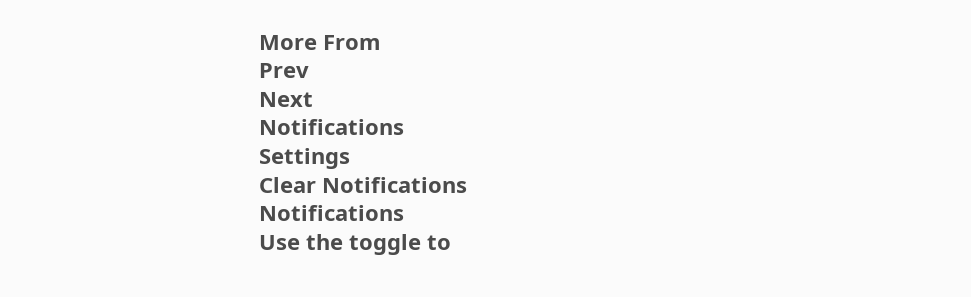More From
Prev
Next
Notifications
Settings
Clear Notifications
Notifications
Use the toggle to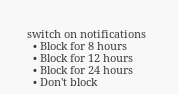switch on notifications
  • Block for 8 hours
  • Block for 12 hours
  • Block for 24 hours
  • Don't block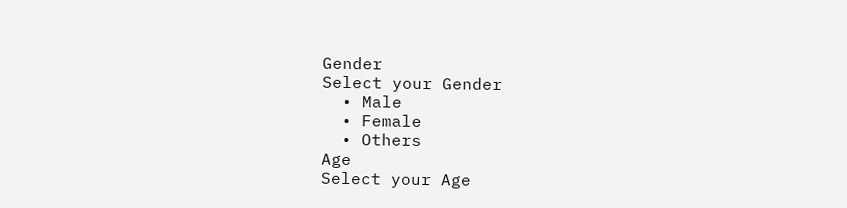Gender
Select your Gender
  • Male
  • Female
  • Others
Age
Select your Age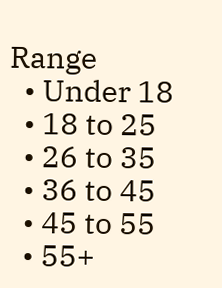Range
  • Under 18
  • 18 to 25
  • 26 to 35
  • 36 to 45
  • 45 to 55
  • 55+